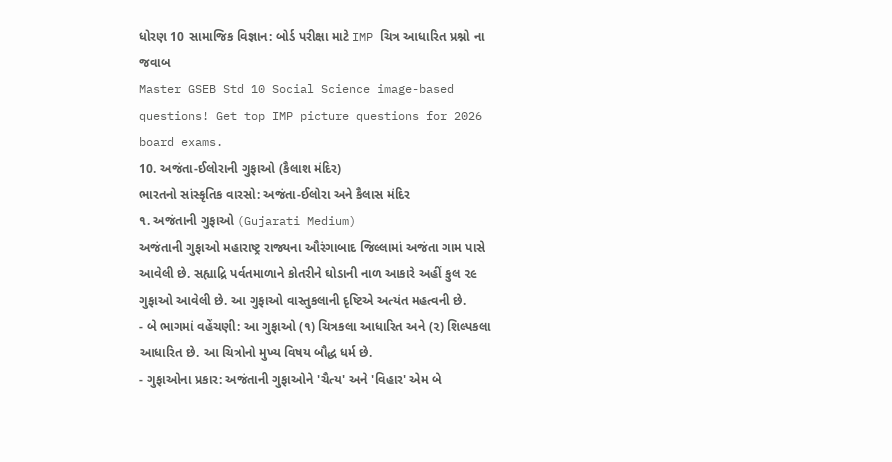ધોરણ 10 સામાજિક વિજ્ઞાન: બોર્ડ પરીક્ષા માટે IMP ચિત્ર આધારિત પ્રશ્નો ના જવાબ
Master GSEB Std 10 Social Science image-based questions! Get top IMP picture questions for 2026 board exams.
10. અજંતા-ઈલોરાની ગુફાઓ (કૈલાશ મંદિર)
ભારતનો સાંસ્કૃતિક વારસો: અજંતા-ઈલોરા અને કૈલાસ મંદિર
૧. અજંતાની ગુફાઓ (Gujarati Medium)
અજંતાની ગુફાઓ મહારાષ્ટ્ર રાજ્યના ઔરંગાબાદ જિલ્લામાં અજંતા ગામ પાસે આવેલી છે. સહ્યાદ્રિ પર્વતમાળાને કોતરીને ઘોડાની નાળ આકારે અહીં કુલ ૨૯ ગુફાઓ આવેલી છે. આ ગુફાઓ વાસ્તુકલાની દૃષ્ટિએ અત્યંત મહત્વની છે.
- બે ભાગમાં વહેંચણી: આ ગુફાઓ (૧) ચિત્રકલા આધારિત અને (૨) શિલ્પકલા આધારિત છે. આ ચિત્રોનો મુખ્ય વિષય બૌદ્ધ ધર્મ છે.
- ગુફાઓના પ્રકાર: અજંતાની ગુફાઓને 'ચૈત્ય' અને 'વિહાર' એમ બે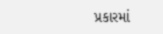પ્રકારમાં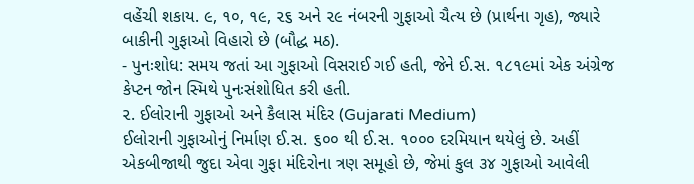વહેંચી શકાય. ૯, ૧૦, ૧૯, ૨૬ અને ૨૯ નંબરની ગુફાઓ ચૈત્ય છે (પ્રાર્થના ગૃહ), જ્યારે બાકીની ગુફાઓ વિહારો છે (બૌદ્ધ મઠ).
- પુનઃશોધ: સમય જતાં આ ગુફાઓ વિસરાઈ ગઈ હતી, જેને ઈ.સ. ૧૮૧૯માં એક અંગ્રેજ કેપ્ટન જોન સ્મિથે પુનઃસંશોધિત કરી હતી.
૨. ઈલોરાની ગુફાઓ અને કૈલાસ મંદિર (Gujarati Medium)
ઈલોરાની ગુફાઓનું નિર્માણ ઈ.સ. ૬૦૦ થી ઈ.સ. ૧૦૦૦ દરમિયાન થયેલું છે. અહીં એકબીજાથી જુદા એવા ગુફા મંદિરોના ત્રણ સમૂહો છે, જેમાં કુલ ૩૪ ગુફાઓ આવેલી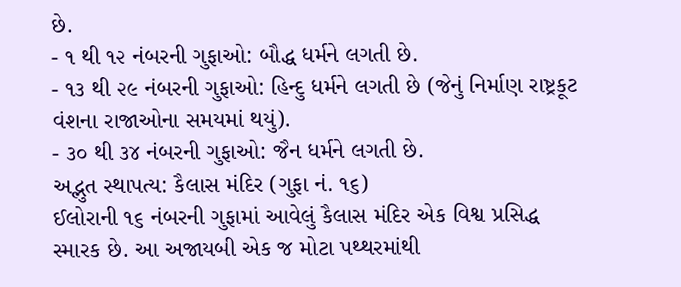છે.
- ૧ થી ૧૨ નંબરની ગુફાઓ: બૌદ્ધ ધર્મને લગતી છે.
- ૧૩ થી ૨૯ નંબરની ગુફાઓ: હિન્દુ ધર્મને લગતી છે (જેનું નિર્માણ રાષ્ટ્રકૂટ વંશના રાજાઓના સમયમાં થયું).
- ૩૦ થી ૩૪ નંબરની ગુફાઓ: જૈન ધર્મને લગતી છે.
અદ્ભુત સ્થાપત્ય: કૈલાસ મંદિર (ગુફા નં. ૧૬)
ઈલોરાની ૧૬ નંબરની ગુફામાં આવેલું કૈલાસ મંદિર એક વિશ્વ પ્રસિદ્ધ સ્મારક છે. આ અજાયબી એક જ મોટા પથ્થરમાંથી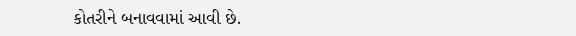કોતરીને બનાવવામાં આવી છે.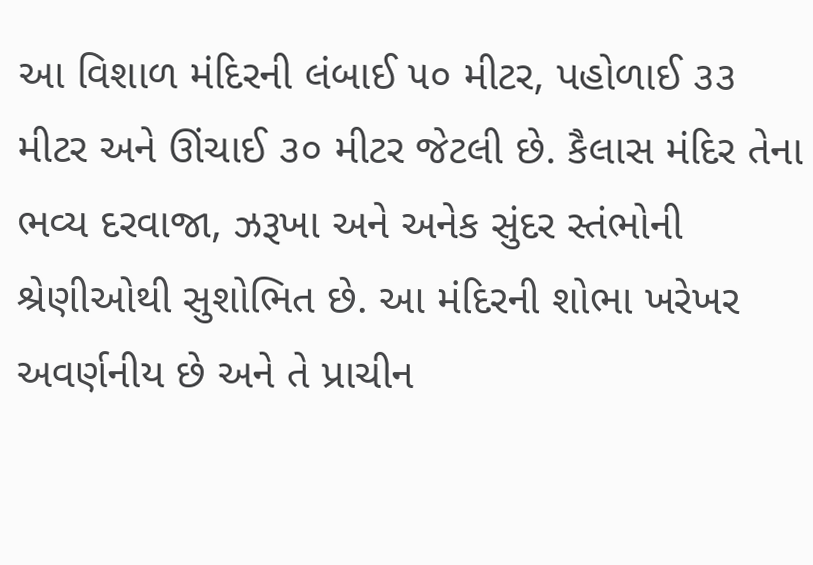આ વિશાળ મંદિરની લંબાઈ ૫૦ મીટર, પહોળાઈ ૩૩ મીટર અને ઊંચાઈ ૩૦ મીટર જેટલી છે. કૈલાસ મંદિર તેના ભવ્ય દરવાજા, ઝરૂખા અને અનેક સુંદર સ્તંભોની શ્રેણીઓથી સુશોભિત છે. આ મંદિરની શોભા ખરેખર અવર્ણનીય છે અને તે પ્રાચીન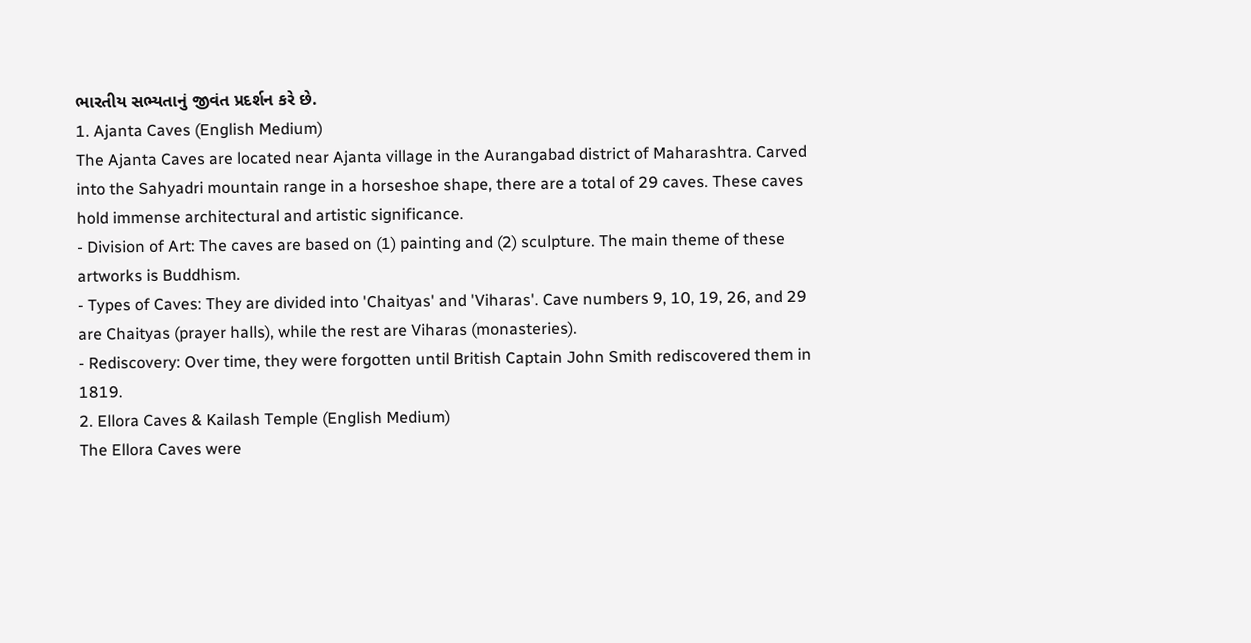ભારતીય સભ્યતાનું જીવંત પ્રદર્શન કરે છે.
1. Ajanta Caves (English Medium)
The Ajanta Caves are located near Ajanta village in the Aurangabad district of Maharashtra. Carved into the Sahyadri mountain range in a horseshoe shape, there are a total of 29 caves. These caves hold immense architectural and artistic significance.
- Division of Art: The caves are based on (1) painting and (2) sculpture. The main theme of these artworks is Buddhism.
- Types of Caves: They are divided into 'Chaityas' and 'Viharas'. Cave numbers 9, 10, 19, 26, and 29 are Chaityas (prayer halls), while the rest are Viharas (monasteries).
- Rediscovery: Over time, they were forgotten until British Captain John Smith rediscovered them in 1819.
2. Ellora Caves & Kailash Temple (English Medium)
The Ellora Caves were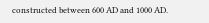constructed between 600 AD and 1000 AD.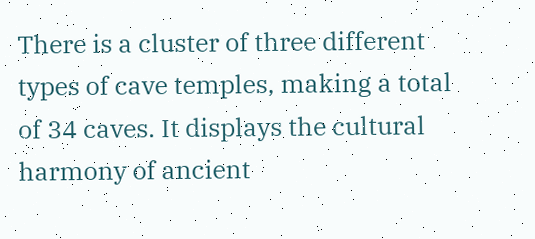There is a cluster of three different types of cave temples, making a total of 34 caves. It displays the cultural harmony of ancient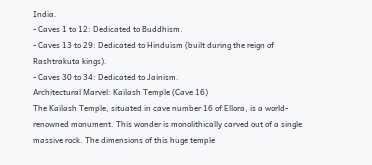India.
- Caves 1 to 12: Dedicated to Buddhism.
- Caves 13 to 29: Dedicated to Hinduism (built during the reign of Rashtrakuta kings).
- Caves 30 to 34: Dedicated to Jainism.
Architectural Marvel: Kailash Temple (Cave 16)
The Kailash Temple, situated in cave number 16 of Ellora, is a world-renowned monument. This wonder is monolithically carved out of a single massive rock. The dimensions of this huge temple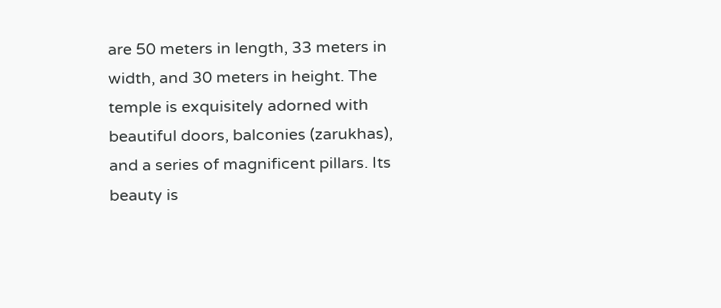are 50 meters in length, 33 meters in width, and 30 meters in height. The temple is exquisitely adorned with beautiful doors, balconies (zarukhas), and a series of magnificent pillars. Its beauty is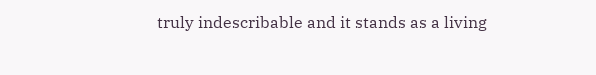truly indescribable and it stands as a living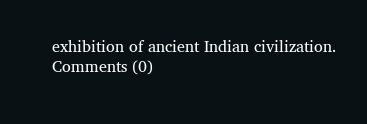exhibition of ancient Indian civilization.
Comments (0)